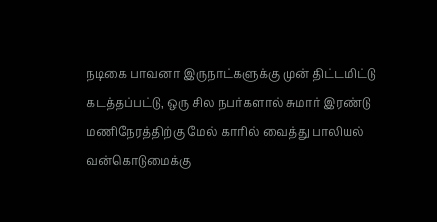நடிகை பாவனா இருநாட்களுக்கு முன் திட்டமிட்டு கடத்தப்பட்டு, ஒரு சில நபர்களால் சுமார் இரண்டு மணிநேரத்திற்கு மேல் காரில் வைத்து பாலியல் வன்கொடுமைக்கு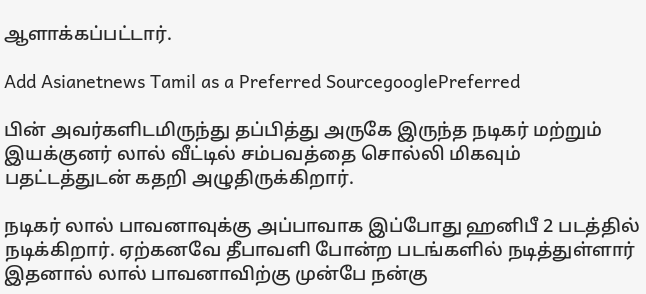ஆளாக்கப்பட்டார்.

Add Asianetnews Tamil as a Preferred SourcegooglePreferred

பின் அவர்களிடமிருந்து தப்பித்து அருகே இருந்த நடிகர் மற்றும் இயக்குனர் லால் வீட்டில் சம்பவத்தை சொல்லி மிகவும் பதட்டத்துடன் கதறி அழுதிருக்கிறார்.

நடிகர் லால் பாவனாவுக்கு அப்பாவாக இப்போது ஹனிபீ 2 படத்தில் நடிக்கிறார். ஏற்கனவே தீபாவளி போன்ற படங்களில் நடித்துள்ளார் இதனால் லால் பாவனாவிற்கு முன்பே நன்கு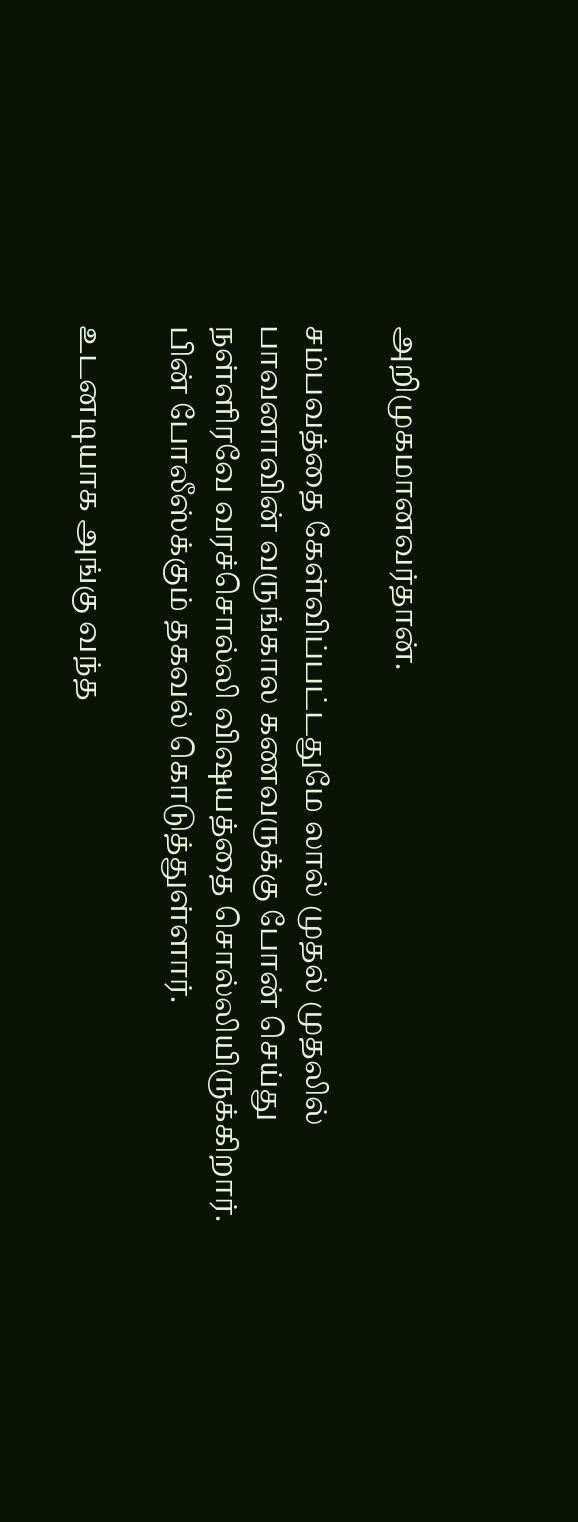அறிமுகமானவர்தான்.

சம்பவத்தை கேள்விப்பட்டதுமே லால் முதல் முதலில் பாவனாவின் வருங்கால கணவருக்கு போன் செய்து நள்ளிரவே வரச்சொல்லி விஷயத்தை சொல்லியிருக்கிறார். பின் போலீஸ்க்கும் தகவல் கொடுத்துள்ளார்.

உடனடியாக அங்கு வந்த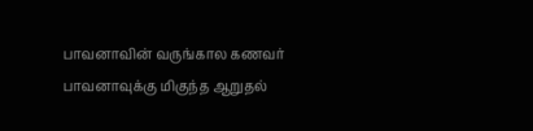பாவனாவின் வருங்கால கணவர் பாவனாவுக்கு மிகுந்த ஆறுதல்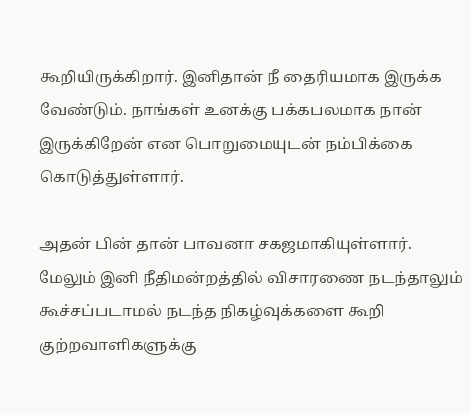கூறியிருக்கிறார். இனிதான் நீ தைரியமாக இருக்க வேண்டும். நாங்கள் உனக்கு பக்கபலமாக நான் இருக்கிறேன் என பொறுமையுடன் நம்பிக்கை கொடுத்துள்ளார்.

அதன் பின் தான் பாவனா சகஜமாகியுள்ளார். மேலும் இனி நீதிமன்றத்தில் விசாரணை நடந்தாலும் கூச்சப்படாமல் நடந்த நிகழ்வுக்களை கூறி குற்றவாளிகளுக்கு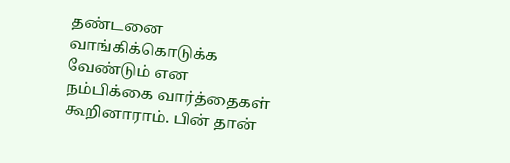தண்டனை வாங்கிக்கொடுக்க வேண்டும் என நம்பிக்கை வார்த்தைகள் கூறினாராம். பின் தான்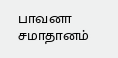பாவனா சமாதானம்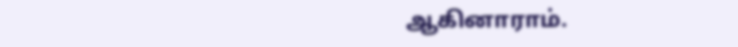ஆகினாராம்.